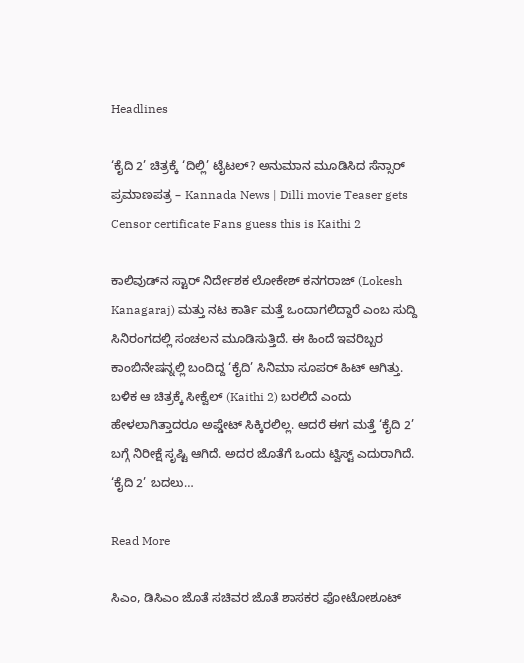Headlines

‘ಕೈದಿ 2’ ಚಿತ್ರಕ್ಕೆ ‘ದಿಲ್ಲಿ’ ಟೈಟಲ್? ಅನುಮಾನ ಮೂಡಿಸಿದ ಸೆನ್ಸಾರ್ ಪ್ರಮಾಣಪತ್ರ – Kannada News | Dilli movie Teaser gets Censor certificate Fans guess this is Kaithi 2

ಕಾಲಿವುಡ್‌ನ ಸ್ಟಾರ್ ನಿರ್ದೇಶಕ ಲೋಕೇಶ್ ಕನಗರಾಜ್ (Lokesh Kanagaraj) ಮತ್ತು ನಟ ಕಾರ್ತಿ ಮತ್ತೆ ಒಂದಾಗಲಿದ್ದಾರೆ ಎಂಬ ಸುದ್ದಿ ಸಿನಿರಂಗದಲ್ಲಿ ಸಂಚಲನ ಮೂಡಿಸುತ್ತಿದೆ. ಈ ಹಿಂದೆ ಇವರಿಬ್ಬರ ಕಾಂಬಿನೇಷನ್ನಲ್ಲಿ ಬಂದಿದ್ದ ‘ಕೈದಿ’ ಸಿನಿಮಾ ಸೂಪರ್ ಹಿಟ್ ಆಗಿತ್ತು. ಬಳಿಕ ಆ ಚಿತ್ರಕ್ಕೆ ಸೀಕ್ವೆಲ್ (Kaithi 2) ಬರಲಿದೆ ಎಂದು ಹೇಳಲಾಗಿತ್ತಾದರೂ ಅಪ್ಡೇಟ್ ಸಿಕ್ಕಿರಲಿಲ್ಲ. ಆದರೆ ಈಗ ಮತ್ತೆ ‘ಕೈದಿ 2’ ಬಗ್ಗೆ ನಿರೀಕ್ಷೆ ಸೃಷ್ಟಿ ಆಗಿದೆ. ಅದರ ಜೊತೆಗೆ ಒಂದು ಟ್ವಿಸ್ಟ್ ಎದುರಾಗಿದೆ. ‘ಕೈದಿ 2’ ಬದಲು…

Read More

ಸಿಎಂ, ಡಿಸಿಎಂ ಜೊತೆ ಸಚಿವರ ಜೊತೆ ಶಾಸಕರ ಫೋಟೋಶೂಟ್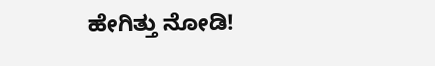ಹೇಗಿತ್ತು ನೋಡಿ!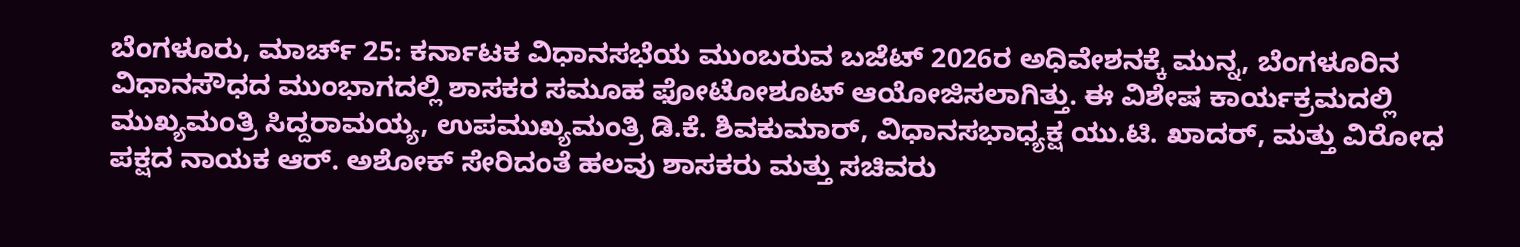ಬೆಂಗಳೂರು, ಮಾರ್ಚ್ 25: ಕರ್ನಾಟಕ ವಿಧಾನಸಭೆಯ ಮುಂಬರುವ ಬಜೆಟ್ 2026ರ ಅಧಿವೇಶನಕ್ಕೆ ಮುನ್ನ, ಬೆಂಗಳೂರಿನ ವಿಧಾನಸೌಧದ ಮುಂಭಾಗದಲ್ಲಿ ಶಾಸಕರ ಸಮೂಹ ಫೋಟೋಶೂಟ್ ಆಯೋಜಿಸಲಾಗಿತ್ತು. ಈ ವಿಶೇಷ ಕಾರ್ಯಕ್ರಮದಲ್ಲಿ ಮುಖ್ಯಮಂತ್ರಿ ಸಿದ್ದರಾಮಯ್ಯ, ಉಪಮುಖ್ಯಮಂತ್ರಿ ಡಿ.ಕೆ. ಶಿವಕುಮಾರ್, ವಿಧಾನಸಭಾಧ್ಯಕ್ಷ ಯು.ಟಿ. ಖಾದರ್, ಮತ್ತು ವಿರೋಧ ಪಕ್ಷದ ನಾಯಕ ಆರ್. ಅಶೋಕ್ ಸೇರಿದಂತೆ ಹಲವು ಶಾಸಕರು ಮತ್ತು ಸಚಿವರು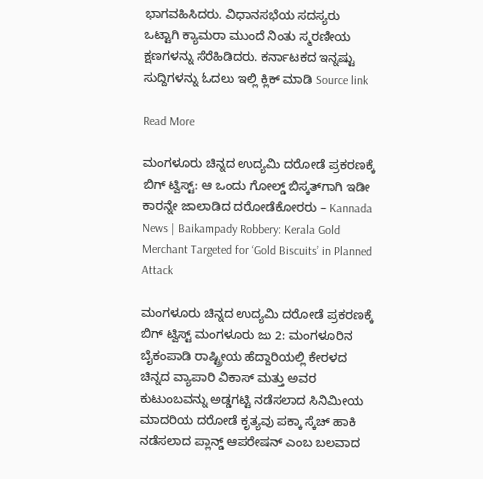ಭಾಗವಹಿಸಿದರು. ವಿಧಾನಸಭೆಯ ಸದಸ್ಯರು ಒಟ್ಟಾಗಿ ಕ್ಯಾಮರಾ ಮುಂದೆ ನಿಂತು ಸ್ಮರಣೀಯ ಕ್ಷಣಗಳನ್ನು ಸೆರೆಹಿಡಿದರು. ಕರ್ನಾಟಕದ ಇನ್ನಷ್ಟು ಸುದ್ದಿಗಳನ್ನು ಓದಲು ಇಲ್ಲಿ ಕ್ಲಿಕ್ ಮಾಡಿ Source link

Read More

ಮಂಗಳೂರು ಚಿನ್ನದ ಉದ್ಯಮಿ ದರೋಡೆ ಪ್ರಕರಣಕ್ಕೆ ಬಿಗ್ ಟ್ವಿಸ್ಟ್: ಆ ಒಂದು ಗೋಲ್ಡ್ ಬಿಸ್ಕತ್‌ಗಾಗಿ ಇಡೀ ಕಾರನ್ನೇ ಜಾಲಾಡಿದ ದರೋಡೆಕೋರರು – Kannada News | Baikampady Robbery: Kerala Gold Merchant Targeted for ‘Gold Biscuits’ in Planned Attack

ಮಂಗಳೂರು ಚಿನ್ನದ ಉದ್ಯಮಿ ದರೋಡೆ ಪ್ರಕರಣಕ್ಕೆ ಬಿಗ್ ಟ್ವಿಸ್ಟ್ ಮಂಗಳೂರು ಜು 2: ಮಂಗಳೂರಿನ ಬೈಕಂಪಾಡಿ ರಾಷ್ಟ್ರೀಯ ಹೆದ್ದಾರಿಯಲ್ಲಿ ಕೇರಳದ ಚಿನ್ನದ ವ್ಯಾಪಾರಿ ವಿಕಾಸ್ ಮತ್ತು ಅವರ ಕುಟುಂಬವನ್ನು ಅಡ್ಡಗಟ್ಟಿ ನಡೆಸಲಾದ ಸಿನಿಮೀಯ ಮಾದರಿಯ ದರೋಡೆ ಕೃತ್ಯವು ಪಕ್ಕಾ ಸ್ಕೆಚ್‌ ಹಾಕಿ ನಡೆಸಲಾದ ಪ್ಲಾನ್ಡ್ ಆಪರೇಷನ್ ಎಂಬ ಬಲವಾದ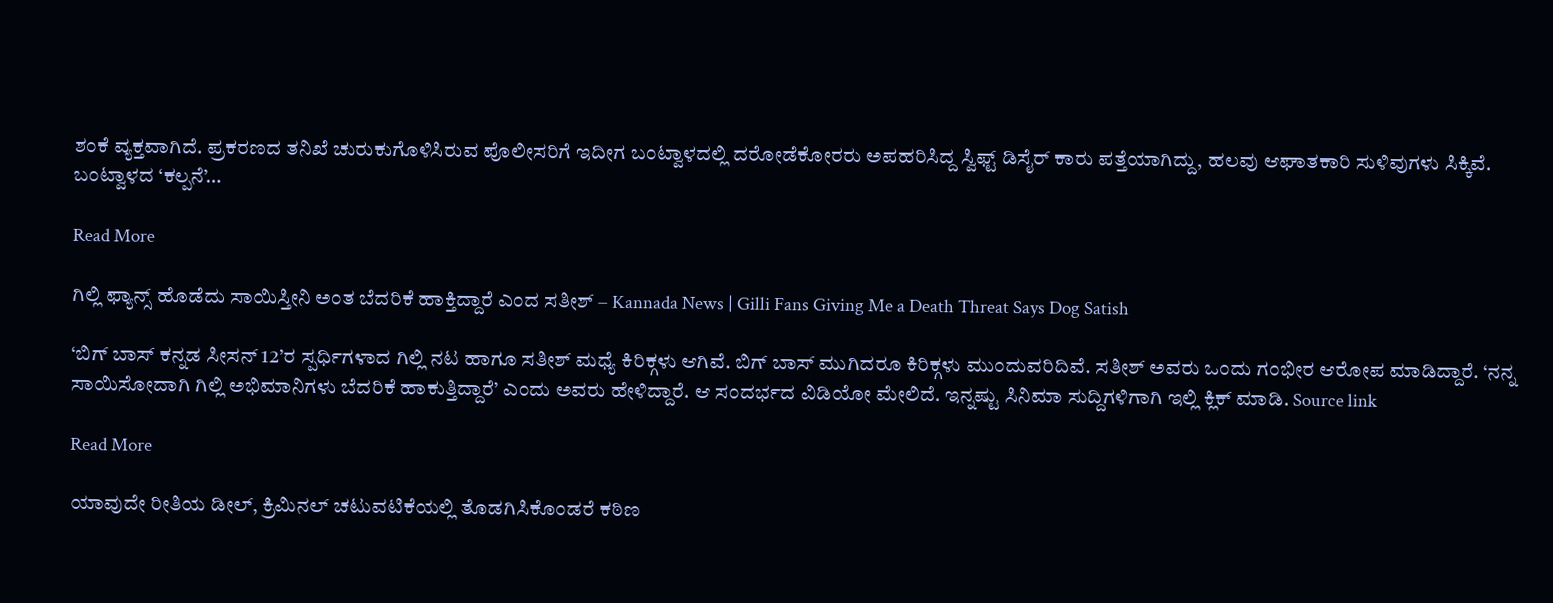ಶಂಕೆ ವ್ಯಕ್ತವಾಗಿದೆ. ಪ್ರಕರಣದ ತನಿಖೆ ಚುರುಕುಗೊಳಿಸಿರುವ ಪೊಲೀಸರಿಗೆ ಇದೀಗ ಬಂಟ್ವಾಳದಲ್ಲಿ ದರೋಡೆಕೋರರು ಅಪಹರಿಸಿದ್ದ ಸ್ವಿಫ್ಟ್ ಡಿಸೈರ್ ಕಾರು ಪತ್ತೆಯಾಗಿದ್ದು, ಹಲವು ಆಘಾತಕಾರಿ ಸುಳಿವುಗಳು ಸಿಕ್ಕಿವೆ. ಬಂಟ್ವಾಳದ ‘ಕಲ್ಪನೆ’…

Read More

ಗಿಲ್ಲಿ ಫ್ಯಾನ್ಸ್ ಹೊಡೆದು ಸಾಯಿಸ್ತೀನಿ ಅಂತ ಬೆದರಿಕೆ ಹಾಕ್ತಿದ್ದಾರೆ ಎಂದ ಸತೀಶ್ – Kannada News | Gilli Fans Giving Me a Death Threat Says Dog Satish

‘ಬಿಗ್ ಬಾಸ್ ಕನ್ನಡ ಸೀಸನ್ 12’ರ ಸ್ಪರ್ಧಿಗಳಾದ ಗಿಲ್ಲಿ ನಟ ಹಾಗೂ ಸತೀಶ್ ಮಧ್ಯೆ ಕಿರಿಕ್ಗಳು ಆಗಿವೆ. ಬಿಗ್ ಬಾಸ್ ಮುಗಿದರೂ ಕಿರಿಕ್ಗಳು ಮುಂದುವರಿದಿವೆ. ಸತೀಶ್ ಅವರು ಒಂದು ಗಂಭೀರ ಆರೋಪ ಮಾಡಿದ್ದಾರೆ. ‘ನನ್ನ ಸಾಯಿಸೋದಾಗಿ ಗಿಲ್ಲಿ ಅಭಿಮಾನಿಗಳು ಬೆದರಿಕೆ ಹಾಕುತ್ತಿದ್ದಾರೆ’ ಎಂದು ಅವರು ಹೇಳಿದ್ದಾರೆ. ಆ ಸಂದರ್ಭದ ವಿಡಿಯೋ ಮೇಲಿದೆ. ಇನ್ನಷ್ಟು ಸಿನಿಮಾ ಸುದ್ದಿಗಳಿಗಾಗಿ ಇಲ್ಲಿ ಕ್ಲಿಕ್ ಮಾಡಿ. Source link

Read More

ಯಾವುದೇ ರೀತಿಯ ಡೀಲ್, ಕ್ರಿಮಿನಲ್ ಚಟುವಟಿಕೆಯಲ್ಲಿ ತೊಡಗಿಸಿಕೊಂಡರೆ ಕಠಿಣ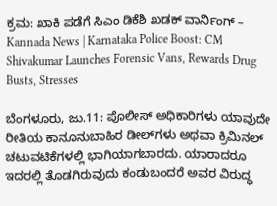ಕ್ರಮ: ಖಾಕಿ ಪಡೆಗೆ ಸಿಎಂ ಡಿಕೆಶಿ ಖಡಕ್ ವಾರ್ನಿಂಗ್ – Kannada News | Karnataka Police Boost: CM Shivakumar Launches Forensic Vans, Rewards Drug Busts, Stresses

ಬೆಂಗಳೂರು, ಜು.11: ಪೊಲೀಸ್ ಅಧಿಕಾರಿಗಳು ಯಾವುದೇ ರೀತಿಯ ಕಾನೂನುಬಾಹಿರ ಡೀಲ್‌ಗಳು ಅಥವಾ ಕ್ರಿಮಿನಲ್ ಚಟುವಟಿಕೆಗಳಲ್ಲಿ ಭಾಗಿಯಾಗಬಾರದು. ಯಾರಾದರೂ ಇದರಲ್ಲಿ ತೊಡಗಿರುವುದು ಕಂಡುಬಂದರೆ ಅವರ ವಿರುದ್ಧ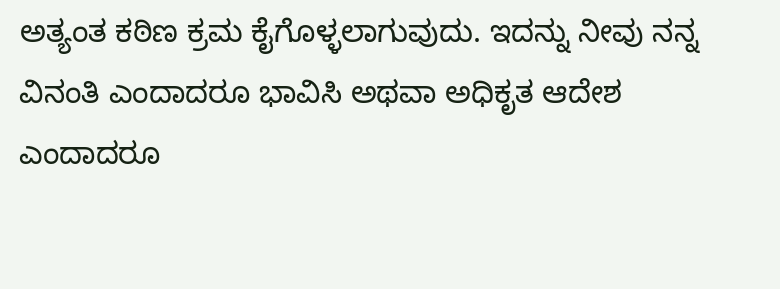ಅತ್ಯಂತ ಕಠಿಣ ಕ್ರಮ ಕೈಗೊಳ್ಳಲಾಗುವುದು. ಇದನ್ನು ನೀವು ನನ್ನ ವಿನಂತಿ ಎಂದಾದರೂ ಭಾವಿಸಿ ಅಥವಾ ಅಧಿಕೃತ ಆದೇಶ ಎಂದಾದರೂ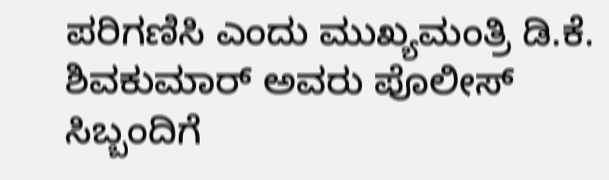ಪರಿಗಣಿಸಿ ಎಂದು ಮುಖ್ಯಮಂತ್ರಿ ಡಿ.ಕೆ. ಶಿವಕುಮಾರ್ ಅವರು ಪೊಲೀಸ್ ಸಿಬ್ಬಂದಿಗೆ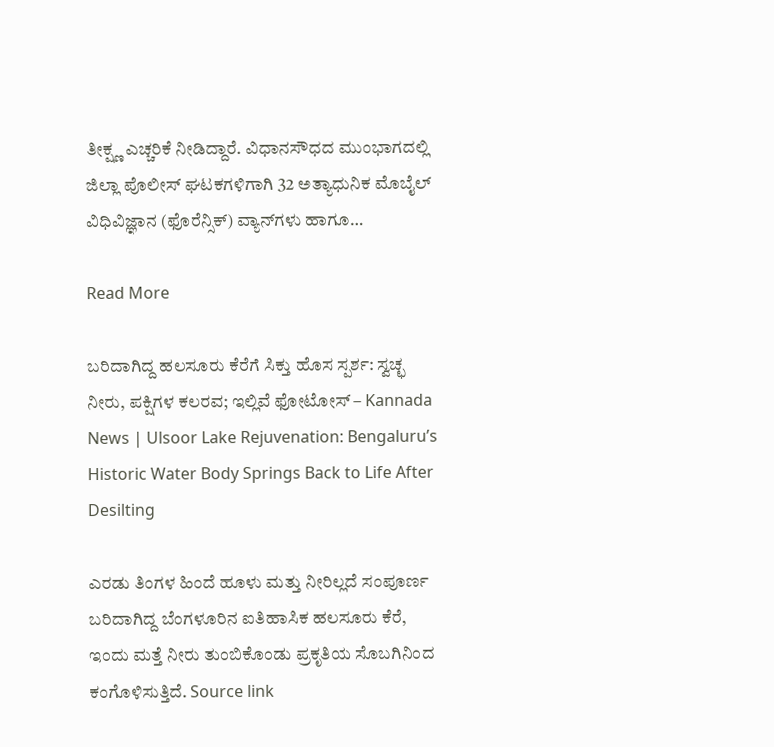ತೀಕ್ಷ್ಣ ಎಚ್ಚರಿಕೆ ನೀಡಿದ್ದಾರೆ. ವಿಧಾನಸೌಧದ ಮುಂಭಾಗದಲ್ಲಿ ಜಿಲ್ಲಾ ಪೊಲೀಸ್ ಘಟಕಗಳಿಗಾಗಿ 32 ಅತ್ಯಾಧುನಿಕ ಮೊಬೈಲ್ ವಿಧಿವಿಜ್ಞಾನ (ಫೊರೆನ್ಸಿಕ್) ವ್ಯಾನ್‌ಗಳು ಹಾಗೂ…

Read More

ಬರಿದಾಗಿದ್ದ ಹಲಸೂರು ಕೆರೆಗೆ ಸಿಕ್ತು ಹೊಸ ಸ್ಪರ್ಶ: ಸ್ವಚ್ಛ ನೀರು, ಪಕ್ಷಿಗಳ ಕಲರವ; ಇಲ್ಲಿವೆ ಫೋಟೋಸ್ – Kannada News | Ulsoor Lake Rejuvenation: Bengaluru’s Historic Water Body Springs Back to Life After Desilting

ಎರಡು ತಿಂಗಳ ಹಿಂದೆ ಹೂಳು ಮತ್ತು ನೀರಿಲ್ಲದೆ ಸಂಪೂರ್ಣ ಬರಿದಾಗಿದ್ದ ಬೆಂಗಳೂರಿನ ಐತಿಹಾಸಿಕ ಹಲಸೂರು ಕೆರೆ, ಇಂದು ಮತ್ತೆ ನೀರು ತುಂಬಿಕೊಂಡು ಪ್ರಕೃತಿಯ ಸೊಬಗಿನಿಂದ ಕಂಗೊಳಿಸುತ್ತಿದೆ. Source link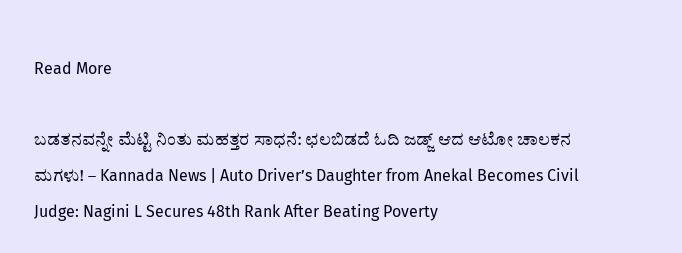Read More

ಬಡತನವನ್ನೇ ಮೆಟ್ಟಿ ನಿಂತು ಮಹತ್ತರ ಸಾಧನೆ: ಛಲಬಿಡದೆ ಓದಿ ಜಡ್ಜ್ ಆದ ಆಟೋ ಚಾಲಕನ ಮಗಳು! – Kannada News | Auto Driver’s Daughter from Anekal Becomes Civil Judge: Nagini L Secures 48th Rank After Beating Poverty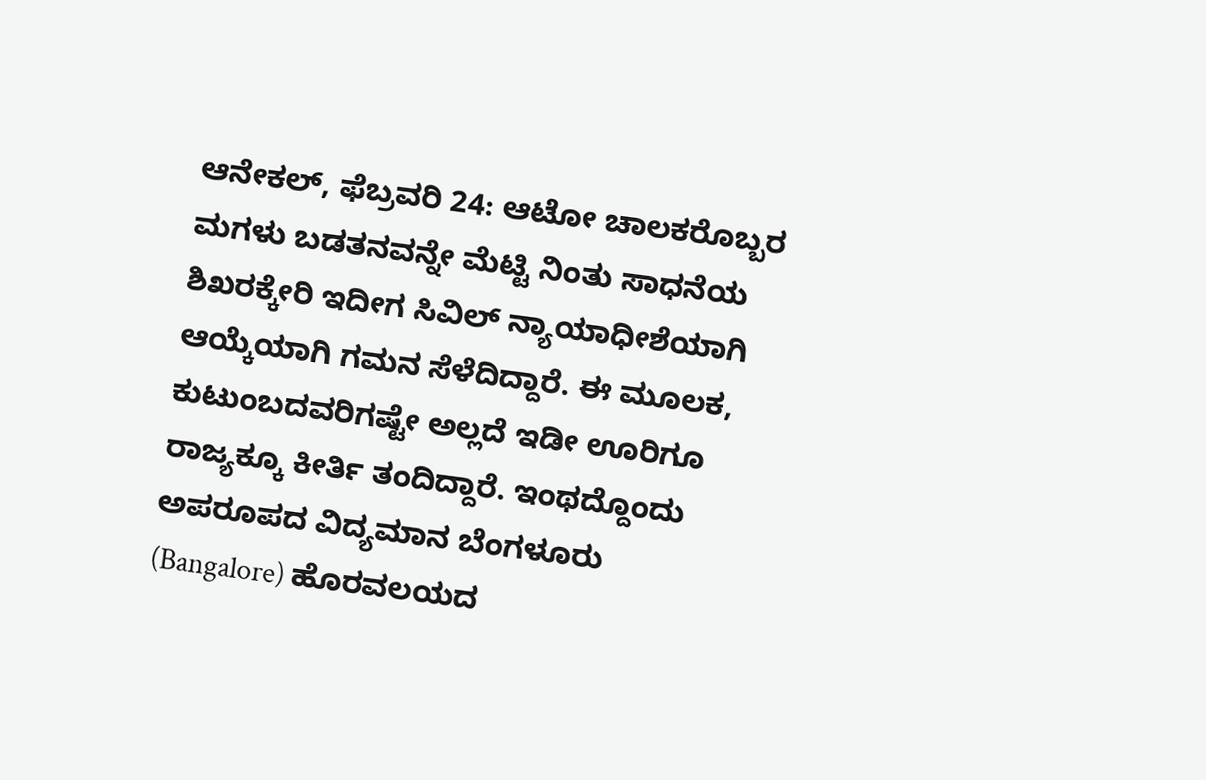ಆನೇಕಲ್, ಫೆಬ್ರವರಿ 24: ಆಟೋ ಚಾಲಕರೊಬ್ಬರ ಮಗಳು ಬಡತನವನ್ನೇ ಮೆಟ್ಟಿ ನಿಂತು ಸಾಧನೆಯ ಶಿಖರಕ್ಕೇರಿ ಇದೀಗ ಸಿವಿಲ್ ನ್ಯಾಯಾಧೀಶೆಯಾಗಿ ಆಯ್ಕೆಯಾಗಿ ಗಮನ ಸೆಳೆದಿದ್ದಾರೆ. ಈ ಮೂಲಕ, ಕುಟುಂಬದವರಿಗಷ್ಟೇ ಅಲ್ಲದೆ ಇಡೀ ಊರಿಗೂ ರಾಜ್ಯಕ್ಕೂ ಕೀರ್ತಿ ತಂದಿದ್ದಾರೆ. ಇಂಥದ್ದೊಂದು ಅಪರೂಪದ ವಿದ್ಯಮಾನ ಬೆಂಗಳೂರು (Bangalore) ಹೊರವಲಯದ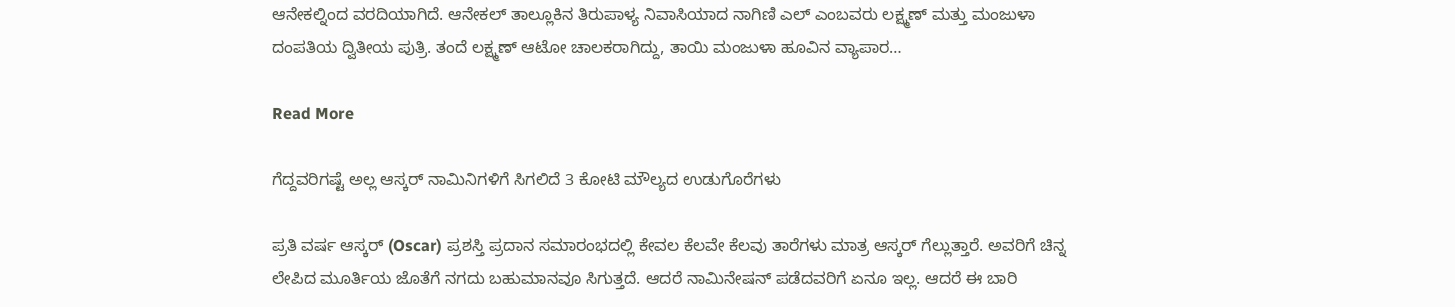ಆನೇಕಲ್ನಿಂದ ವರದಿಯಾಗಿದೆ. ಆನೇಕಲ್ ತಾಲ್ಲೂಕಿನ ತಿರುಪಾಳ್ಯ ನಿವಾಸಿಯಾದ ನಾಗಿಣಿ ಎಲ್ ಎಂಬವರು ಲಕ್ಷ್ಮಣ್ ಮತ್ತು ಮಂಜುಳಾ ದಂಪತಿಯ ದ್ವಿತೀಯ ಪುತ್ರಿ. ತಂದೆ ಲಕ್ಷ್ಮಣ್ ಆಟೋ ಚಾಲಕರಾಗಿದ್ದು, ತಾಯಿ ಮಂಜುಳಾ ಹೂವಿನ ವ್ಯಾಪಾರ…

Read More

ಗೆದ್ದವರಿಗಷ್ಟೆ ಅಲ್ಲ ಆಸ್ಕರ್ ನಾಮಿನಿಗಳಿಗೆ ಸಿಗಲಿದೆ 3 ಕೋಟಿ ಮೌಲ್ಯದ ಉಡುಗೊರೆಗಳು

ಪ್ರತಿ ವರ್ಷ ಆಸ್ಕರ್ (Oscar) ಪ್ರಶಸ್ತಿ ಪ್ರದಾನ ಸಮಾರಂಭದಲ್ಲಿ ಕೇವಲ ಕೆಲವೇ ಕೆಲವು ತಾರೆಗಳು ಮಾತ್ರ ಆಸ್ಕರ್ ಗೆಲ್ಲುತ್ತಾರೆ. ಅವರಿಗೆ ಚಿನ್ನ ಲೇಪಿದ ಮೂರ್ತಿಯ ಜೊತೆಗೆ ನಗದು ಬಹುಮಾನವೂ ಸಿಗುತ್ತದೆ. ಆದರೆ ನಾಮಿನೇಷನ್ ಪಡೆದವರಿಗೆ ಏನೂ ಇಲ್ಲ. ಆದರೆ ಈ ಬಾರಿ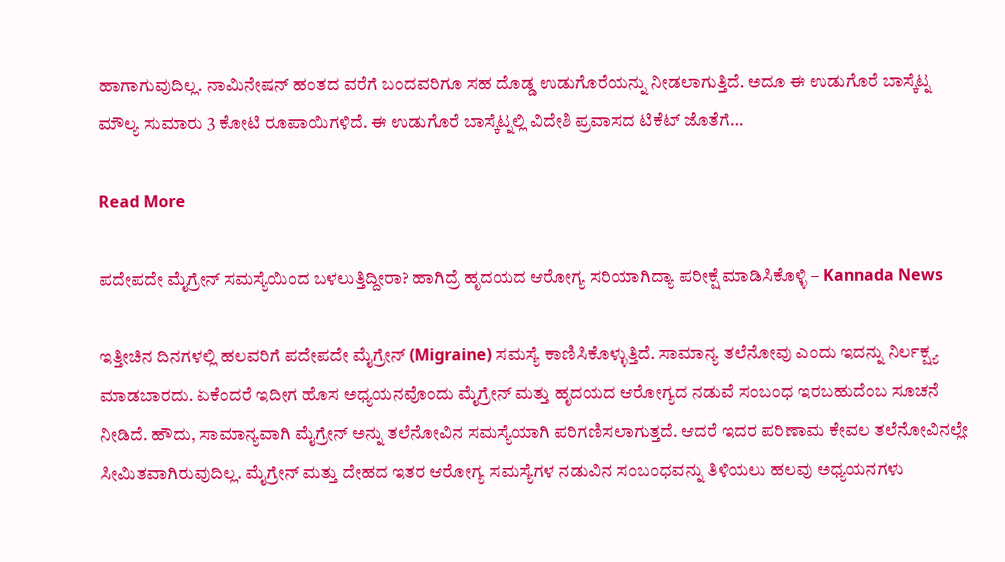ಹಾಗಾಗುವುದಿಲ್ಲ. ನಾಮಿನೇಷನ್ ಹಂತದ ವರೆಗೆ ಬಂದವರಿಗೂ ಸಹ ದೊಡ್ಡ ಉಡುಗೊರೆಯನ್ನು ನೀಡಲಾಗುತ್ತಿದೆ. ಅದೂ ಈ ಉಡುಗೊರೆ ಬಾಸ್ಕೆಟ್ನ ಮೌಲ್ಯ ಸುಮಾರು 3 ಕೋಟಿ ರೂಪಾಯಿಗಳಿದೆ. ಈ ಉಡುಗೊರೆ ಬಾಸ್ಕೆಟ್ನಲ್ಲಿ ವಿದೇಶಿ ಪ್ರವಾಸದ ಟಿಕೆಟ್ ಜೊತೆಗೆ…

Read More

ಪದೇಪದೇ ಮೈಗ್ರೇನ್ ಸಮಸ್ಯೆಯಿಂದ ಬಳಲುತ್ತಿದ್ದೀರಾ? ಹಾಗಿದ್ರೆ ಹೃದಯದ ಆರೋಗ್ಯ ಸರಿಯಾಗಿದ್ಯಾ ಪರೀಕ್ಷೆ ಮಾಡಿಸಿಕೊಳ್ಳಿ – Kannada News

ಇತ್ತೀಚಿನ ದಿನಗಳಲ್ಲಿ ಹಲವರಿಗೆ ಪದೇಪದೇ ಮೈಗ್ರೇನ್ (Migraine) ಸಮಸ್ಯೆ ಕಾಣಿಸಿಕೊಳ್ಳುತ್ತಿದೆ. ಸಾಮಾನ್ಯ ತಲೆನೋವು ಎಂದು ಇದನ್ನು ನಿರ್ಲಕ್ಷ್ಯ ಮಾಡಬಾರದು. ಏಕೆಂದರೆ ಇದೀಗ ಹೊಸ ಅಧ್ಯಯನವೊಂದು ಮೈಗ್ರೇನ್ ಮತ್ತು ಹೃದಯದ ಆರೋಗ್ಯದ ನಡುವೆ ಸಂಬಂಧ ಇರಬಹುದೆಂಬ ಸೂಚನೆ ನೀಡಿದೆ. ಹೌದು, ಸಾಮಾನ್ಯವಾಗಿ ಮೈಗ್ರೇನ್ ಅನ್ನು ತಲೆನೋವಿನ ಸಮಸ್ಯೆಯಾಗಿ ಪರಿಗಣಿಸಲಾಗುತ್ತದೆ. ಆದರೆ ಇದರ ಪರಿಣಾಮ ಕೇವಲ ತಲೆನೋವಿನಲ್ಲೇ ಸೀಮಿತವಾಗಿರುವುದಿಲ್ಲ. ಮೈಗ್ರೇನ್ ಮತ್ತು ದೇಹದ ಇತರ ಆರೋಗ್ಯ ಸಮಸ್ಯೆಗಳ ನಡುವಿನ ಸಂಬಂಧವನ್ನು ತಿಳಿಯಲು ಹಲವು ಅಧ್ಯಯನಗಳು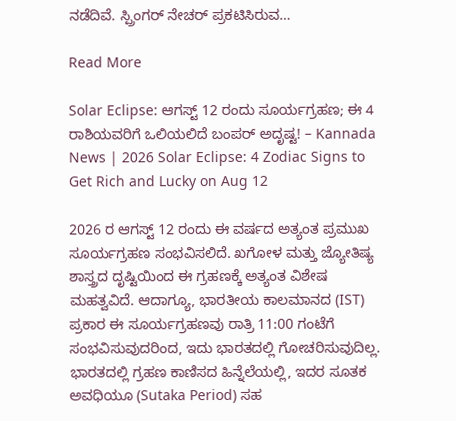ನಡೆದಿವೆ. ಸ್ಪ್ರಿಂಗರ್ ನೇಚರ್ ಪ್ರಕಟಿಸಿರುವ…

Read More

Solar Eclipse: ಆಗಸ್ಟ್ 12 ರಂದು ಸೂರ್ಯಗ್ರಹಣ; ಈ 4 ರಾಶಿಯವರಿಗೆ ಒಲಿಯಲಿದೆ ಬಂಪರ್ ಅದೃಷ್ಟ! – Kannada News | 2026 Solar Eclipse: 4 Zodiac Signs to Get Rich and Lucky on Aug 12

2026 ರ ಆಗಸ್ಟ್ 12 ರಂದು ಈ ವರ್ಷದ ಅತ್ಯಂತ ಪ್ರಮುಖ ಸೂರ್ಯಗ್ರಹಣ ಸಂಭವಿಸಲಿದೆ. ಖಗೋಳ ಮತ್ತು ಜ್ಯೋತಿಷ್ಯ ಶಾಸ್ತ್ರದ ದೃಷ್ಟಿಯಿಂದ ಈ ಗ್ರಹಣಕ್ಕೆ ಅತ್ಯಂತ ವಿಶೇಷ ಮಹತ್ವವಿದೆ. ಆದಾಗ್ಯೂ, ಭಾರತೀಯ ಕಾಲಮಾನದ (IST) ಪ್ರಕಾರ ಈ ಸೂರ್ಯಗ್ರಹಣವು ರಾತ್ರಿ 11:00 ಗಂಟೆಗೆ ಸಂಭವಿಸುವುದರಿಂದ, ಇದು ಭಾರತದಲ್ಲಿ ಗೋಚರಿಸುವುದಿಲ್ಲ. ಭಾರತದಲ್ಲಿ ಗ್ರಹಣ ಕಾಣಿಸದ ಹಿನ್ನೆಲೆಯಲ್ಲಿ, ಇದರ ಸೂತಕ ಅವಧಿಯೂ (Sutaka Period) ಸಹ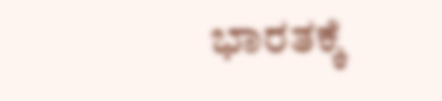ಭಾರತಕ್ಕೆ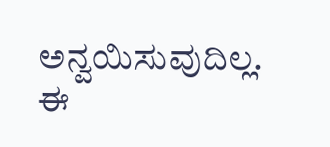ಅನ್ವಯಿಸುವುದಿಲ್ಲ. ಈ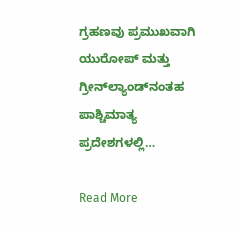ಗ್ರಹಣವು ಪ್ರಮುಖವಾಗಿ ಯುರೋಪ್ ಮತ್ತು ಗ್ರೀನ್‌ಲ್ಯಾಂಡ್‌ನಂತಹ ಪಾಶ್ಚಿಮಾತ್ಯ ಪ್ರದೇಶಗಳಲ್ಲಿ…

Read More